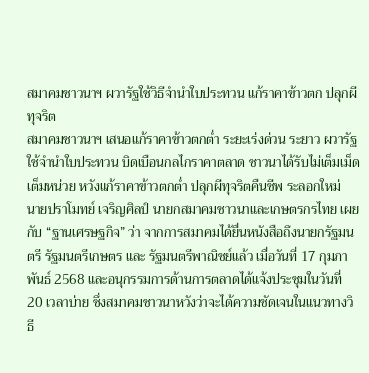สมาคมชาวนาฯ ผวารัฐใช้วิธีจำนำใบประทวน แก้ราคาข้าวตก ปลุกผีทุจริต
สมาคมชาวนาฯ เสนอแก้ราคาข้าวตกต่ำ ระยะเร่งด่วน ระยาว ผวารัฐใช้จำนำใบประทวน บิดเบือนกลไกราคาตลาด ชาวนาได้รับไม่เต็มเม็ดเต็มหน่วย หวังแก้ราคาข้าวตกต่ำ ปลุกผีทุจริตคืนชีพ ระลอกใหม่
นายปราโมทย์ เจริญศิลป์ นายกสมาคมชาวนาและเกษตรกรไทย เผยกับ “ฐานเศรษฐกิจ” ว่า จากการสมาคมได้ยื่นหนังสือถึงนายกรัฐมนตรี รัฐมนตรีเกษตร และ รัฐมนตรีพาณิชย์แล้ว เมื่อวันที่ 17 กุมภาพันธ์ 2568 และอนุกรรมการด้านการตลาดได้แจ้งประชุมในวันที่ 20 เวลาบ่าย ซึ่งสมาคมชาวนาหวังว่าจะได้ความชัดเจนในแนวทางวิธี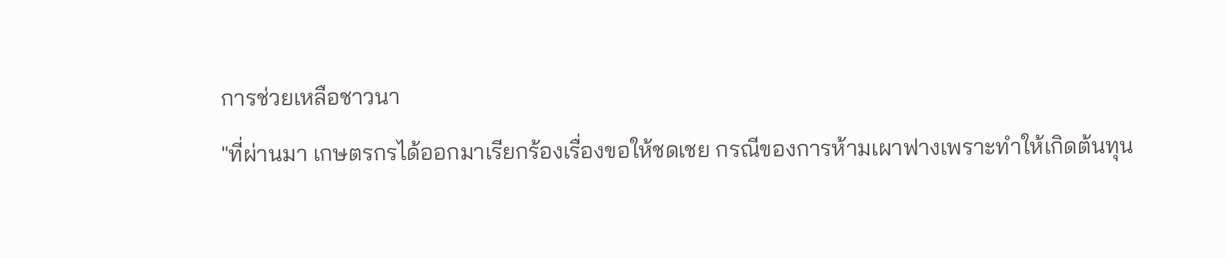การช่วยเหลือชาวนา
"ที่ผ่านมา เกษตรกรได้ออกมาเรียกร้องเรื่องขอให้ชดเชย กรณีของการห้ามเผาฟางเพราะทำให้เกิดต้นทุน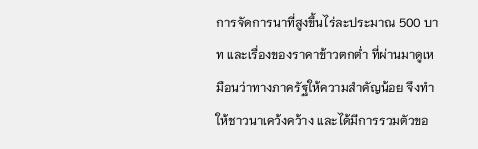การจัดการนาที่สูงขึ้นไร่ละประมาณ 500 บาท และเรื่องของราคาข้าวตกต่ำ ที่ผ่านมาดูเหมือนว่าทางภาครัฐให้ความสำคัญน้อย จึงทำให้ชาวนาเคว้งคว้าง และได้มีการรวมตัวขอ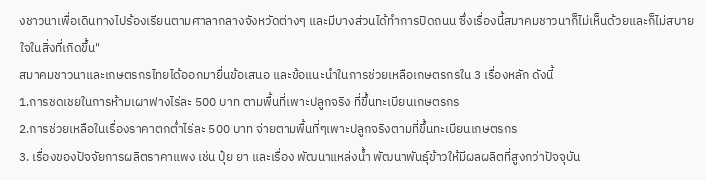งชาวนาเพื่อเดินทางไปร้องเรียนตามศาลากลางจังหวัดต่างๆ และมีบางส่วนได้ทำการปิดถนน ซึ่งเรื่องนี้สมาคมชาวนาก็ไม่เห็นด้วยและก็ไม่สบายใจในสิ่งที่เกิดขึ้น"
สมาคมชาวนาและเกษตรกรไทยได้ออกมายื่นข้อเสนอ และข้อแนะนำในการช่วยเหลือเกษตรกรใน 3 เรื่องหลัก ดังนี้
1.การชดเชยในการห้ามเผาฟางไร่ละ 500 บาท ตามพื้นที่เพาะปลูกจริง ที่ขึ้นทะเบียนเกษตรกร
2.การช่วยเหลือในเรื่องราคาตกต่ำไร่ละ 500 บาท จ่ายตามพื้นที่ๆเพาะปลูกจริงตามที่ขึ้นทะเบียนเกษตรกร
3. เรื่องของปัจจัยการผลิตราคาแพง เช่น ปุ๋ย ยา และเรื่อง พัฒนาแหล่งน้ำ พัฒนาพันธุ์ข้าวให้มีผลผลิตที่สูงกว่าปัจจุบัน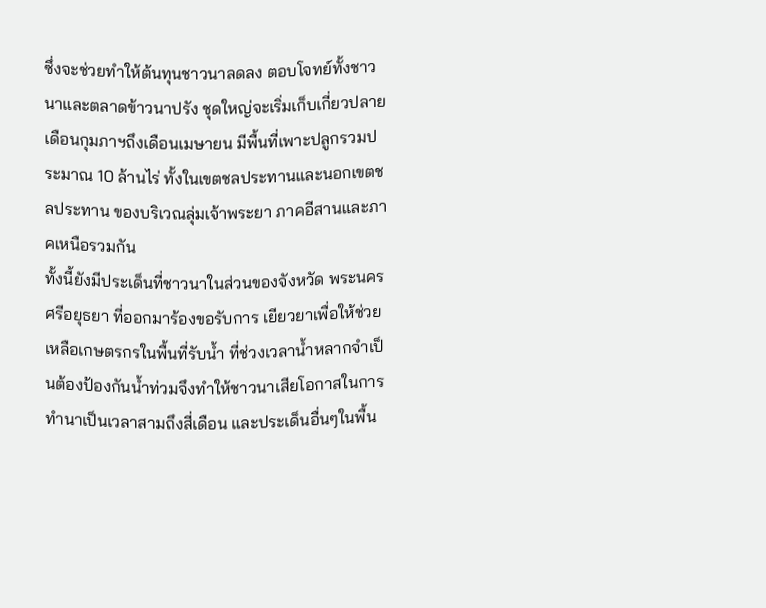ซึ่งจะช่วยทำให้ต้นทุนชาวนาลดลง ตอบโจทย์ทั้งชาวนาและตลาดข้าวนาปรัง ชุดใหญ่จะเริ่มเก็บเกี่ยวปลายเดือนกุมภาฯถึงเดือนเมษายน มีพื้นที่เพาะปลูกรวมประมาณ 10 ล้านไร่ ทั้งในเขตชลประทานและนอกเขตชลประทาน ของบริเวณลุ่มเจ้าพระยา ภาคอีสานและภาคเหนือรวมกัน
ทั้งนี้ยังมีประเด็นที่ชาวนาในส่วนของจังหวัด พระนครศรีอยุธยา ที่ออกมาร้องขอรับการ เยียวยาเพื่อให้ช่วยเหลือเกษตรกรในพื้นที่รับน้ำ ที่ช่วงเวลาน้ำหลากจำเป็นต้องป้องกันน้ำท่วมจึงทำให้ชาวนาเสียโอกาสในการทำนาเป็นเวลาสามถึงสี่เดือน และประเด็นอื่นๆในพื้น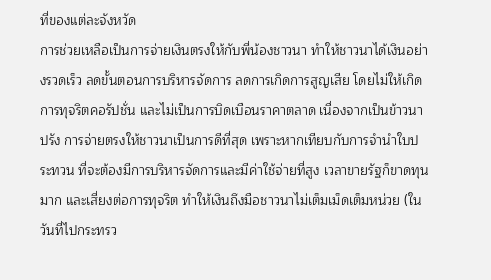ที่ของแต่ละจังหวัด
การช่วยเหลือเป็นการจ่ายเงินตรงให้กับพี่น้องชาวนา ทำให้ชาวนาได้เงินอย่างรวดเร็ว ลดขั้นตอนการบริหารจัดการ ลดการเกิดการสูญเสีย โดยไม่ให้เกิดการทุจริตคอรัปชั่น และไม่เป็นการบิดเบือนราคาตลาด เนื่องจากเป็นข้าวนาปรัง การจ่ายตรงให้ชาวนาเป็นการดีที่สุด เพราะหากเทียบกับการจำนำใบประทวน ที่จะต้องมีการบริหารจัดการและมีค่าใช้จ่ายที่สูง เวลาขายรัฐก็ขาดทุนมาก และเสี่ยงต่อการทุจริต ทำให้เงินถึงมือชาวนาไม่เต็มเม็ดเต็มหน่วย (ในวันที่ไปกระทรว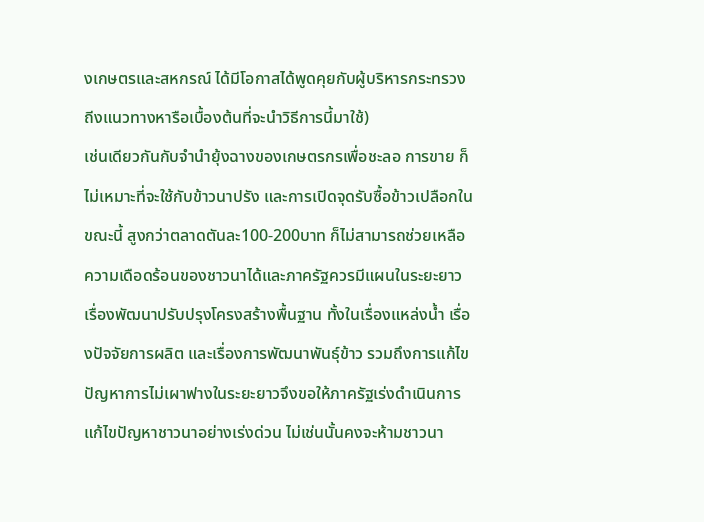งเกษตรและสหกรณ์ ได้มีโอกาสได้พูดคุยกับผู้บริหารกระทรวงถีงแนวทางหารือเบื้องต้นที่จะนำวิธีการนี้มาใช้)
เช่นเดียวกันกับจำนำยุ้งฉางของเกษตรกรเพื่อชะลอ การขาย ก็ไม่เหมาะที่จะใช้กับข้าวนาปรัง และการเปิดจุดรับซื้อข้าวเปลือกในขณะนี้ สูงกว่าตลาดตันละ100-200บาท ก็ไม่สามารถช่วยเหลือความเดือดร้อนของชาวนาได้และภาครัฐควรมีแผนในระยะยาว เรื่องพัฒนาปรับปรุงโครงสร้างพื้นฐาน ทั้งในเรื่องแหล่งน้ำ เรื่องปัจจัยการผลิต และเรื่องการพัฒนาพันธุ์ข้าว รวมถึงการแก้ไขปัญหาการไม่เผาฟางในระยะยาวจึงขอให้ภาครัฐเร่งดำเนินการแก้ไขปัญหาชาวนาอย่างเร่งด่วน ไม่เช่นนั้นคงจะห้ามชาวนา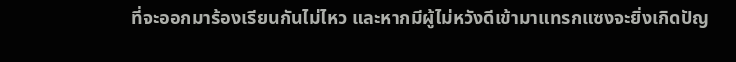ที่จะออกมาร้องเรียนกันไม่ไหว และหากมีผู้ไม่หวังดีเข้ามาแทรกแซงจะยิ่งเกิดปัญ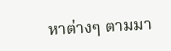หาต่างๆ ตามมา